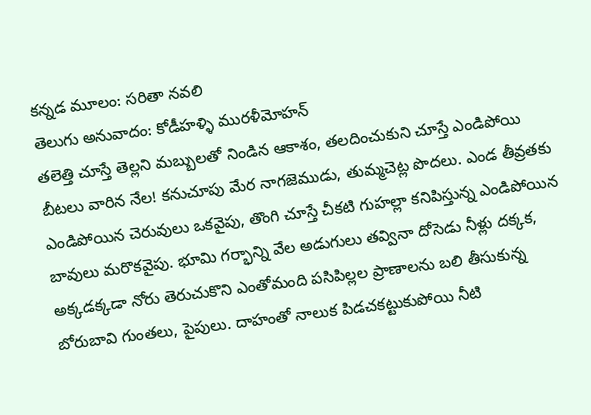కన్నడ మూలం: సరితా నవలి
తెలుగు అనువాదం: కోడీహళ్ళి మురళీమోహన్
తలెత్తి చూస్తే తెల్లని మబ్బులతో నిండిన ఆకాశం, తలదించుకుని చూస్తే ఎండిపోయి బీటలు వారిన నేల! కనుచూపు మేర నాగజెముడు, తుమ్మచెట్ల పొదలు. ఎండ తీవ్రతకు ఎండిపోయిన చెరువులు ఒకవైపు, తొంగి చూస్తే చీకటి గుహల్లా కనిపిస్తున్న ఎండిపోయిన బావులు మరొకవైపు. భూమి గర్భాన్ని వేల అడుగులు తవ్వినా దోసెడు నీళ్లు దక్కక, అక్కడక్కడా నోరు తెరుచుకొని ఎంతోమంది పసిపిల్లల ప్రాణాలను బలి తీసుకున్న బోరుబావి గుంతలు, పైపులు. దాహంతో నాలుక పిడచకట్టుకుపోయి నీటి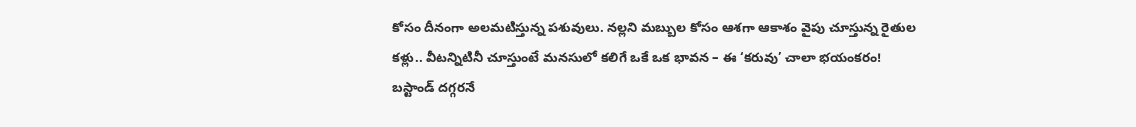కోసం దీనంగా అలమటిస్తున్న పశువులు. నల్లని మబ్బుల కోసం ఆశగా ఆకాశం వైపు చూస్తున్న రైతుల కళ్లు.. వీటన్నిటినీ చూస్తుంటే మనసులో కలిగే ఒకే ఒక భావన – ఈ ‘కరువు’ చాలా భయంకరం!
బస్టాండ్ దగ్గరనే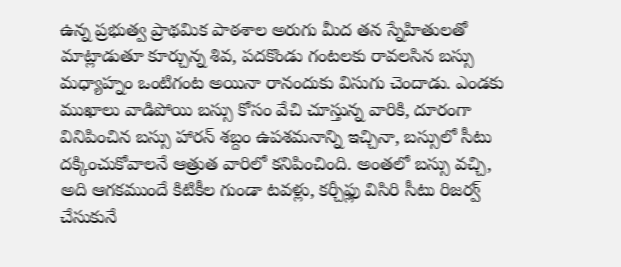ఉన్న ప్రభుత్వ ప్రాథమిక పాఠశాల అరుగు మీద తన స్నేహితులతో మాట్లాడుతూ కూర్చున్న శివ, పదకొండు గంటలకు రావలసిన బస్సు మధ్యాహ్నం ఒంటిగంట అయినా రానందుకు విసుగు చెందాడు. ఎండకు ముఖాలు వాడిపోయి బస్సు కోసం వేచి చూస్తున్న వారికి, దూరంగా వినిపించిన బస్సు హారన్ శబ్దం ఉపశమనాన్ని ఇచ్చినా, బస్సులో సీటు దక్కించుకోవాలనే ఆత్రుత వారిలో కనిపించింది. అంతలో బస్సు వచ్చి, అది ఆగకముందే కిటికీల గుండా టవళ్లు, కర్చీఫ్లు విసిరి సీటు రిజర్వ్ చేసుకునే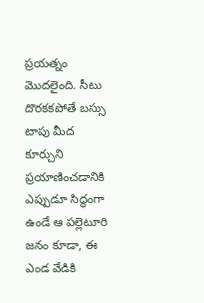ప్రయత్నం మొదలైంది. సీటు దొరకకపోతే బస్సు టాపు మీద కూర్చుని ప్రయాణించడానికి ఎప్పుడూ సిద్ధంగా ఉండే ఆ పల్లెటూరి జనం కూడా, ఈ ఎండ వేడికి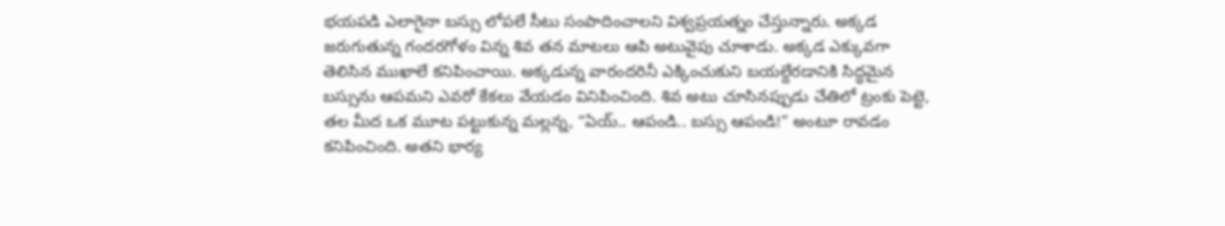భయపడి ఎలాగైనా బస్సు లోపలే సీటు సంపాదించాలని విశ్వప్రయత్నం చేస్తున్నారు. అక్కడ జరుగుతున్న గందరగోళం విన్న శివ తన మాటలు ఆపి అటువైపు చూశాడు. అక్కడ ఎక్కువగా తెలిసిన ముఖాలే కనిపించాయి. అక్కడున్న వారందరినీ ఎక్కించుకుని బయల్దేరడానికి సిద్ధమైన బస్సును ఆపమని ఎవరో కేకలు వేయడం వినిపించింది. శివ అటు చూసినప్పుడు చేతిలో ట్రంకు పెట్టె, తల మీద ఒక మూట పట్టుకున్న మల్లన్న, “ఏయ్.. ఆపండి.. బస్సు ఆపండి!” అంటూ రావడం కనిపించింది. అతని భార్య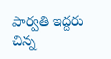పార్వతి ఇద్దరు చిన్న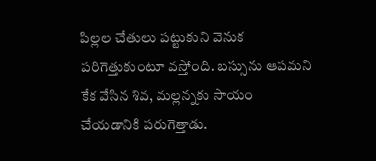పిల్లల చేతులు పట్టుకుని వెనుక పరిగెత్తుకుంటూ వస్తోంది. బస్సును ఆపమని కేక వేసిన శివ, మల్లన్నకు సాయం చేయడానికి పరుగెత్తాడు.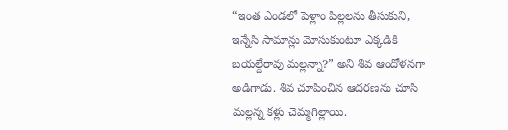“ఇంత ఎండలో పెళ్లాం పిల్లలను తీసుకుని, ఇన్నేసి సామాన్లు మోసుకుంటూ ఎక్కడికి బయల్దేరావు మల్లన్నా?” అని శివ ఆందోళనగా అడిగాడు. శివ చూపించిన ఆదరణను చూసి మల్లన్న కళ్లు చెమ్మగిల్లాయి.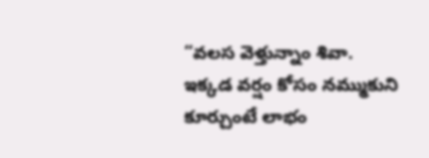“వలస వెళ్తున్నాం శివా. ఇక్కడ వర్షం కోసం నమ్ముకుని కూర్చుంటే లాభం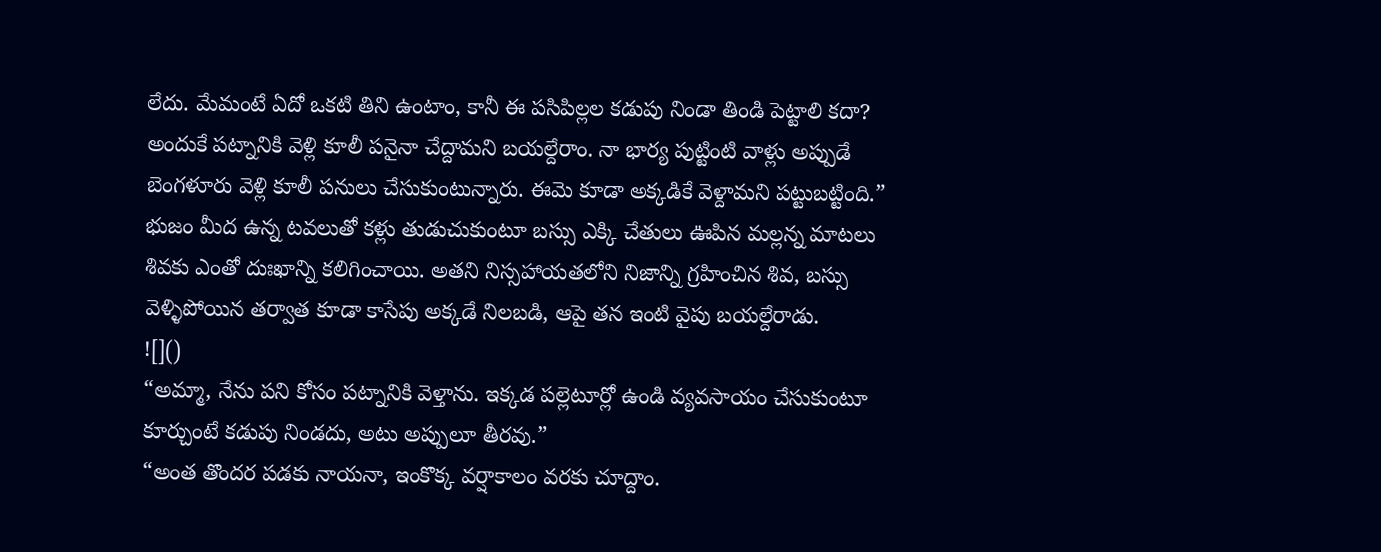లేదు. మేమంటే ఏదో ఒకటి తిని ఉంటాం, కానీ ఈ పసిపిల్లల కడుపు నిండా తిండి పెట్టాలి కదా? అందుకే పట్నానికి వెళ్లి కూలీ పనైనా చేద్దామని బయల్దేరాం. నా భార్య పుట్టింటి వాళ్లు అప్పుడే బెంగళూరు వెళ్లి కూలీ పనులు చేసుకుంటున్నారు. ఈమె కూడా అక్కడికే వెళ్దామని పట్టుబట్టింది.”
భుజం మీద ఉన్న టవలుతో కళ్లు తుడుచుకుంటూ బస్సు ఎక్కి చేతులు ఊపిన మల్లన్న మాటలు శివకు ఎంతో దుఃఖాన్ని కలిగించాయి. అతని నిస్సహాయతలోని నిజాన్ని గ్రహించిన శివ, బస్సు వెళ్ళిపోయిన తర్వాత కూడా కాసేపు అక్కడే నిలబడి, ఆపై తన ఇంటి వైపు బయల్దేరాడు.
![]()
“అమ్మా, నేను పని కోసం పట్నానికి వెళ్తాను. ఇక్కడ పల్లెటూర్లో ఉండి వ్యవసాయం చేసుకుంటూ కూర్చుంటే కడుపు నిండదు, అటు అప్పులూ తీరవు.”
“అంత తొందర పడకు నాయనా, ఇంకొక్క వర్షాకాలం వరకు చూద్దాం.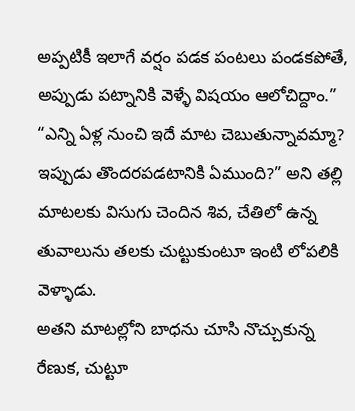అప్పటికీ ఇలాగే వర్షం పడక పంటలు పండకపోతే, అప్పుడు పట్నానికి వెళ్ళే విషయం ఆలోచిద్దాం.”
“ఎన్ని ఏళ్ల నుంచి ఇదే మాట చెబుతున్నావమ్మా? ఇప్పుడు తొందరపడటానికి ఏముంది?” అని తల్లి మాటలకు విసుగు చెందిన శివ, చేతిలో ఉన్న తువాలును తలకు చుట్టుకుంటూ ఇంటి లోపలికి వెళ్ళాడు.
అతని మాటల్లోని బాధను చూసి నొచ్చుకున్న రేణుక, చుట్టూ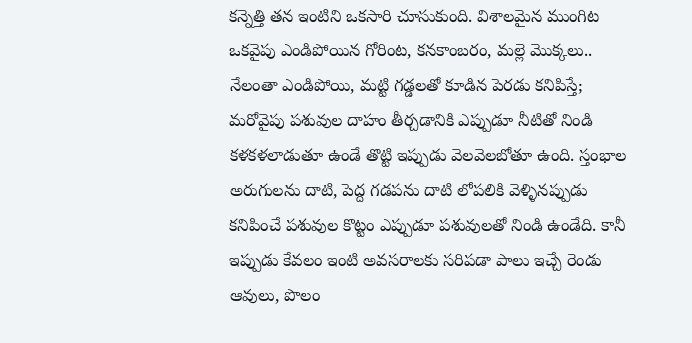కన్నెత్తి తన ఇంటిని ఒకసారి చూసుకుంది. విశాలమైన ముంగిట ఒకవైపు ఎండిపోయిన గోరింట, కనకాంబరం, మల్లె మొక్కలు.. నేలంతా ఎండిపోయి, మట్టి గడ్డలతో కూడిన పెరడు కనిపిస్తే; మరోవైపు పశువుల దాహం తీర్చడానికి ఎప్పుడూ నీటితో నిండి కళకళలాడుతూ ఉండే తొట్టి ఇప్పుడు వెలవెలబోతూ ఉంది. స్తంభాల అరుగులను దాటి, పెద్ద గడపను దాటి లోపలికి వెళ్ళినప్పుడు కనిపించే పశువుల కొట్టం ఎప్పుడూ పశువులతో నిండి ఉండేది. కానీ ఇప్పుడు కేవలం ఇంటి అవసరాలకు సరిపడా పాలు ఇచ్చే రెండు ఆవులు, పొలం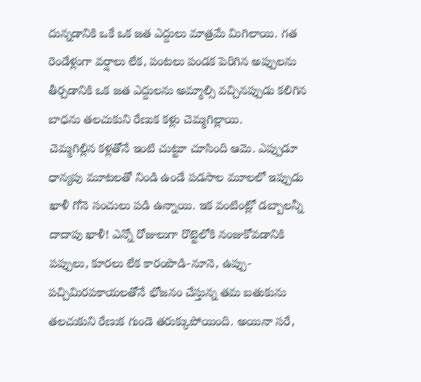దున్నడానికి ఒకే ఒక జత ఎద్దులు మాత్రమే మిగిలాయి. గత రెండేళ్లుగా వర్షాలు లేక, పంటలు పండక పెరిగిన అప్పులను తీర్చడానికి ఒక జత ఎద్దులను అమ్మాల్సి వచ్చినప్పుడు కలిగిన బాధను తలచుకుని రేణుక కళ్లు చెమ్మగిల్లాయి.
చెమ్మగిల్లిన కళ్లతోనే ఇంటి చుట్టూ చూసింది ఆమె. ఎప్పుడూ ధాన్యపు మూటలతో నిండి ఉండే పడసాల మూలలో ఇప్పుడు ఖాళీ గోనె సంచులు పడి ఉన్నాయి. ఇక వంటింట్లో డబ్బాలన్నీ దాదాపు ఖాళీ! ఎన్నో రోజులుగా రొట్టెలోకి నంజుకోవడానికి పప్పులు, కూరలు లేక కారంపొడి-నూనె, ఉప్పు-పచ్చిమిరపకాయలతోనే భోజనం చేస్తున్న తమ బతుకును తలచుకుని రేణుక గుండె తరుక్కుపోయింది. అయినా సరే,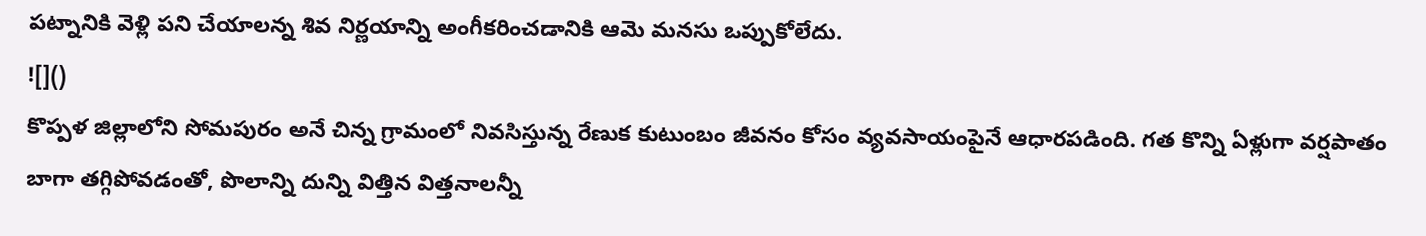పట్నానికి వెళ్లి పని చేయాలన్న శివ నిర్ణయాన్ని అంగీకరించడానికి ఆమె మనసు ఒప్పుకోలేదు.
![]()
కొప్పళ జిల్లాలోని సోమపురం అనే చిన్న గ్రామంలో నివసిస్తున్న రేణుక కుటుంబం జీవనం కోసం వ్యవసాయంపైనే ఆధారపడింది. గత కొన్ని ఏళ్లుగా వర్షపాతం బాగా తగ్గిపోవడంతో, పొలాన్ని దున్ని విత్తిన విత్తనాలన్నీ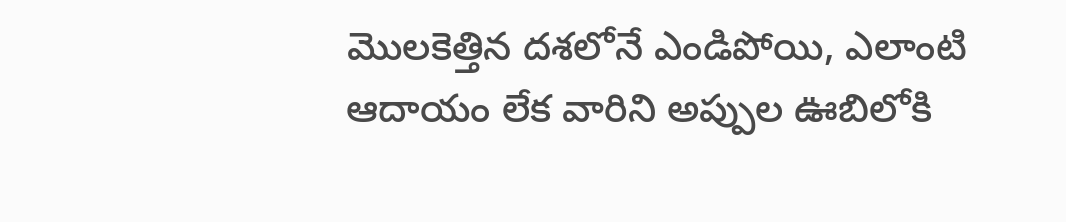మొలకెత్తిన దశలోనే ఎండిపోయి, ఎలాంటి ఆదాయం లేక వారిని అప్పుల ఊబిలోకి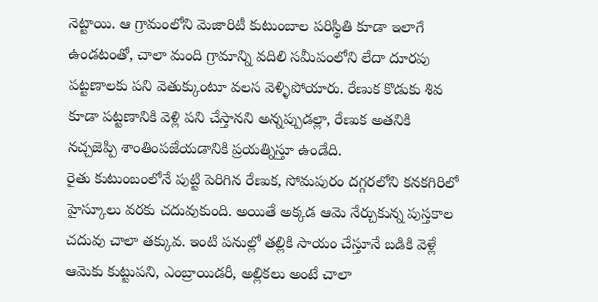నెట్టాయి. ఆ గ్రామంలోని మెజారిటీ కుటుంబాల పరిస్థితి కూడా ఇలాగే ఉండటంతో, చాలా మంది గ్రామాన్ని వదిలి సమీపంలోని లేదా దూరపు పట్టణాలకు పని వెతుక్కుంటూ వలస వెళ్ళిపోయారు. రేణుక కొడుకు శివ కూడా పట్టణానికి వెళ్లి పని చేస్తానని అన్నప్పుడల్లా, రేణుక అతనికి నచ్చజెప్పి శాంతింపజేయడానికి ప్రయత్నిస్తూ ఉండేది.
రైతు కుటుంబంలోనే పుట్టి పెరిగిన రేణుక, సోమపురం దగ్గరలోని కనకగిరిలో హైస్కూలు వరకు చదువుకుంది. అయితే అక్కడ ఆమె నేర్చుకున్న పుస్తకాల చదువు చాలా తక్కువ. ఇంటి పనుల్లో తల్లికి సాయం చేస్తూనే బడికి వెళ్లే ఆమెకు కుట్టుపని, ఎంబ్రాయిడరీ, అల్లికలు అంటే చాలా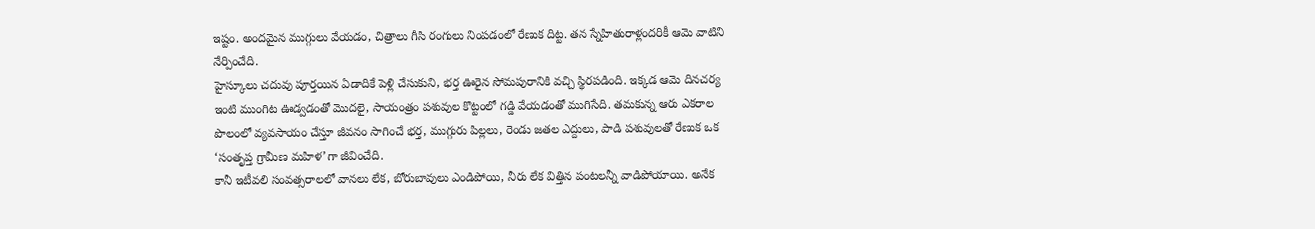ఇష్టం. అందమైన ముగ్గులు వేయడం, చిత్రాలు గీసి రంగులు నింపడంలో రేణుక దిట్ట. తన స్నేహితురాళ్లందరికీ ఆమె వాటిని నేర్పించేది.
హైస్కూలు చదువు పూర్తయిన ఏడాదికే పెళ్లి చేసుకుని, భర్త ఊరైన సోమపురానికి వచ్చి స్థిరపడింది. ఇక్కడ ఆమె దినచర్య ఇంటి ముంగిట ఊడ్వడంతో మొదలై, సాయంత్రం పశువుల కొట్టంలో గడ్డి వేయడంతో ముగిసేది. తమకున్న ఆరు ఎకరాల పొలంలో వ్యవసాయం చేస్తూ జీవనం సాగించే భర్త, ముగ్గురు పిల్లలు, రెండు జతల ఎద్దులు, పాడి పశువులతో రేణుక ఒక ‘సంతృప్త గ్రామీణ మహిళ’గా జీవించేది.
కానీ ఇటీవలి సంవత్సరాలలో వానలు లేక, బోరుబావులు ఎండిపోయి, నీరు లేక విత్తిన పంటలన్నీ వాడిపోయాయి. అనేక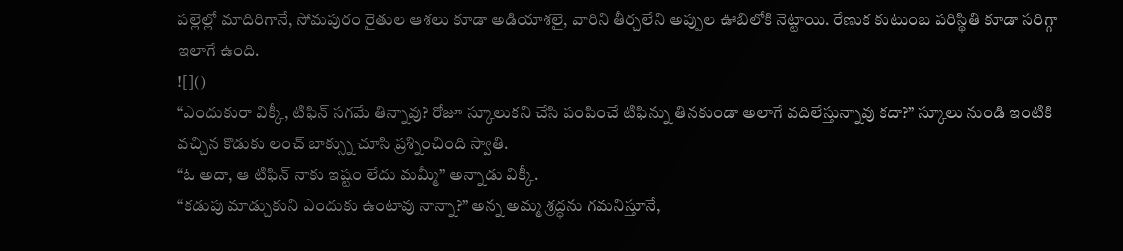పల్లెల్లో మాదిరిగానే, సోమపురం రైతుల ఆశలు కూడా అడియాశలై, వారిని తీర్చలేని అప్పుల ఊబిలోకి నెట్టాయి. రేణుక కుటుంబ పరిస్థితి కూడా సరిగ్గా ఇలాగే ఉంది.
![]()
“ఎందుకురా విక్కీ, టిఫిన్ సగమే తిన్నావు? రోజూ స్కూలుకని చేసి పంపించే టిఫిన్ను తినకుండా అలాగే వదిలేస్తున్నావు కదా?” స్కూలు నుండి ఇంటికి వచ్చిన కొడుకు లంచ్ బాక్స్ను చూసి ప్రశ్నించింది స్వాతి.
“ఓ అదా, ఆ టిఫిన్ నాకు ఇష్టం లేదు మమ్మీ” అన్నాడు విక్కీ.
“కడుపు మాడ్చుకుని ఎందుకు ఉంటావు నాన్నా?” అన్న అమ్మ శ్రద్ధను గమనిస్తూనే,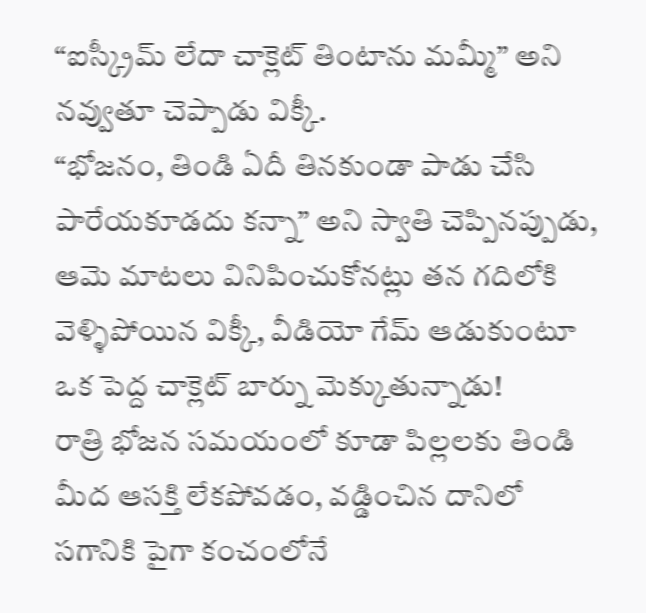“ఐస్క్రీమ్ లేదా చాక్లెట్ తింటాను మమ్మీ” అని నవ్వుతూ చెప్పాడు విక్కీ.
“భోజనం, తిండి ఏదీ తినకుండా పాడు చేసి పారేయకూడదు కన్నా” అని స్వాతి చెప్పినప్పుడు, ఆమె మాటలు వినిపించుకోనట్లు తన గదిలోకి వెళ్ళిపోయిన విక్కీ, వీడియో గేమ్ ఆడుకుంటూ ఒక పెద్ద చాక్లెట్ బార్ను మెక్కుతున్నాడు!
రాత్రి భోజన సమయంలో కూడా పిల్లలకు తిండి మీద ఆసక్తి లేకపోవడం, వడ్డించిన దానిలో సగానికి పైగా కంచంలోనే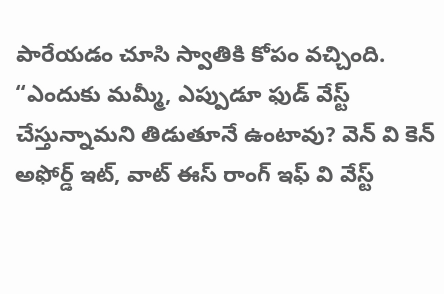పారేయడం చూసి స్వాతికి కోపం వచ్చింది.
“ఎందుకు మమ్మీ, ఎప్పుడూ ఫుడ్ వేస్ట్ చేస్తున్నామని తిడుతూనే ఉంటావు? వెన్ వి కెన్ అఫోర్డ్ ఇట్, వాట్ ఈస్ రాంగ్ ఇఫ్ వి వేస్ట్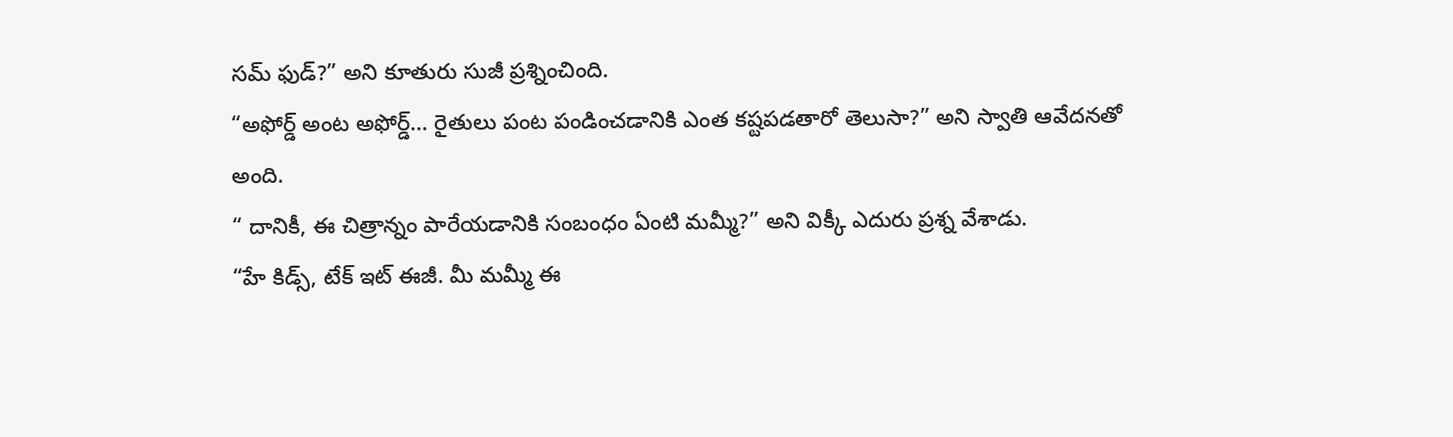సమ్ ఫుడ్?” అని కూతురు సుజీ ప్రశ్నించింది.
“అఫోర్డ్ అంట అఫోర్డ్… రైతులు పంట పండించడానికి ఎంత కష్టపడతారో తెలుసా?” అని స్వాతి ఆవేదనతో అంది.
“ దానికీ, ఈ చిత్రాన్నం పారేయడానికి సంబంధం ఏంటి మమ్మీ?” అని విక్కీ ఎదురు ప్రశ్న వేశాడు.
“హే కిడ్స్, టేక్ ఇట్ ఈజీ. మీ మమ్మీ ఈ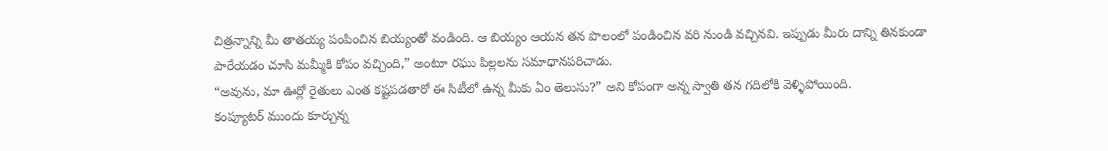చిత్రన్నాన్ని మీ తాతయ్య పంపించిన బియ్యంతో వండింది. ఆ బియ్యం ఆయన తన పొలంలో పండించిన వరి నుండి వచ్చినవి. ఇప్పుడు మీరు దాన్ని తినకుండా పారేయడం చూసి మమ్మీకి కోపం వచ్చింది,” అంటూ రఘు పిల్లలను సమాధానపరిచాడు.
“అవును, మా ఊర్లో రైతులు ఎంత కష్టపడతారో ఈ సిటీలో ఉన్న మీకు ఏం తెలుసు?” అని కోపంగా అన్న స్వాతి తన గదిలోకి వెళ్ళిపోయింది.
కంప్యూటర్ ముందు కూర్చున్న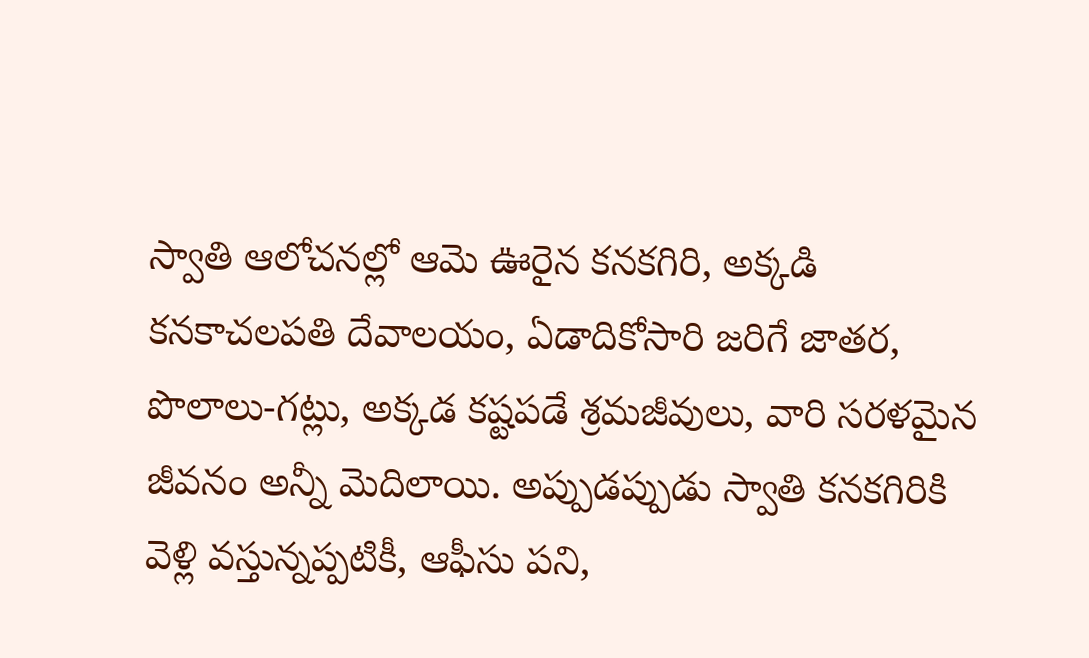స్వాతి ఆలోచనల్లో ఆమె ఊరైన కనకగిరి, అక్కడి కనకాచలపతి దేవాలయం, ఏడాదికోసారి జరిగే జాతర, పొలాలు-గట్లు, అక్కడ కష్టపడే శ్రమజీవులు, వారి సరళమైన జీవనం అన్నీ మెదిలాయి. అప్పుడప్పుడు స్వాతి కనకగిరికి వెళ్లి వస్తున్నప్పటికీ, ఆఫీసు పని,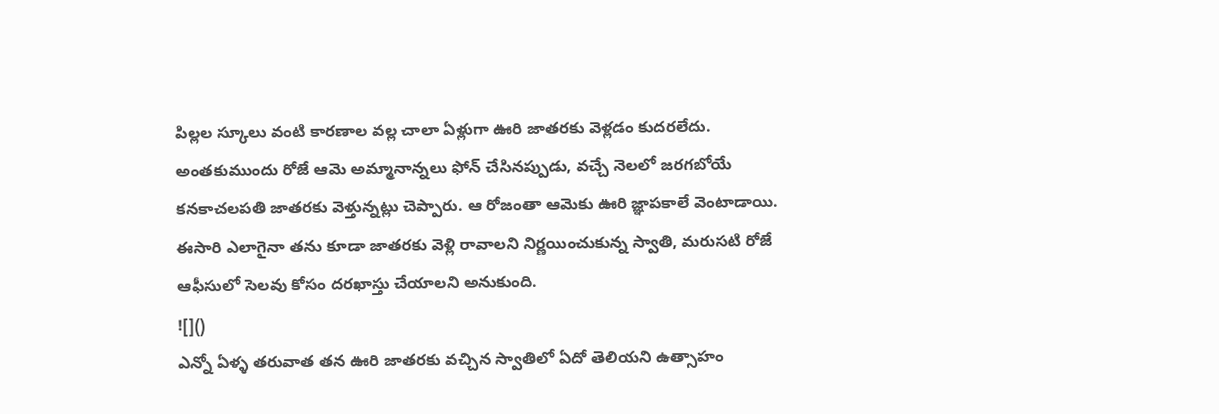పిల్లల స్కూలు వంటి కారణాల వల్ల చాలా ఏళ్లుగా ఊరి జాతరకు వెళ్లడం కుదరలేదు. అంతకుముందు రోజే ఆమె అమ్మానాన్నలు ఫోన్ చేసినప్పుడు, వచ్చే నెలలో జరగబోయే కనకాచలపతి జాతరకు వెళ్తున్నట్లు చెప్పారు. ఆ రోజంతా ఆమెకు ఊరి జ్ఞాపకాలే వెంటాడాయి. ఈసారి ఎలాగైనా తను కూడా జాతరకు వెళ్లి రావాలని నిర్ణయించుకున్న స్వాతి, మరుసటి రోజే ఆఫీసులో సెలవు కోసం దరఖాస్తు చేయాలని అనుకుంది.
![]()
ఎన్నో ఏళ్ళ తరువాత తన ఊరి జాతరకు వచ్చిన స్వాతిలో ఏదో తెలియని ఉత్సాహం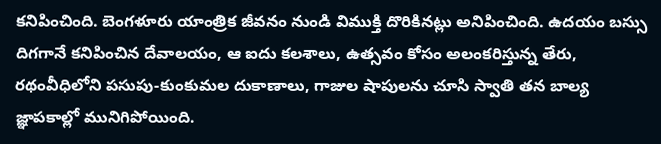కనిపించింది. బెంగళూరు యాంత్రిక జీవనం నుండి విముక్తి దొరికినట్లు అనిపించింది. ఉదయం బస్సు దిగగానే కనిపించిన దేవాలయం, ఆ ఐదు కలశాలు, ఉత్సవం కోసం అలంకరిస్తున్న తేరు, రథంవీధిలోని పసుపు-కుంకుమల దుకాణాలు, గాజుల షాపులను చూసి స్వాతి తన బాల్య జ్ఞాపకాల్లో మునిగిపోయింది.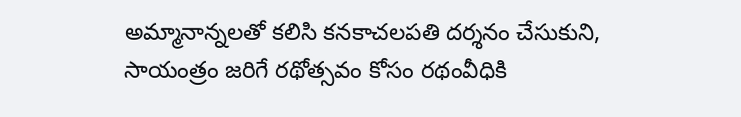అమ్మానాన్నలతో కలిసి కనకాచలపతి దర్శనం చేసుకుని, సాయంత్రం జరిగే రథోత్సవం కోసం రథంవీధికి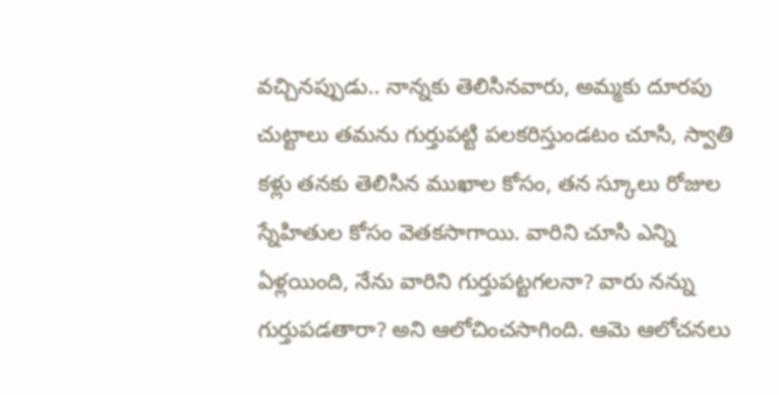వచ్చినప్పుడు.. నాన్నకు తెలిసినవారు, అమ్మకు దూరపు చుట్టాలు తమను గుర్తుపట్టి పలకరిస్తుండటం చూసి, స్వాతి కళ్లు తనకు తెలిసిన ముఖాల కోసం, తన స్కూలు రోజుల స్నేహితుల కోసం వెతకసాగాయి. వారిని చూసి ఎన్ని ఏళ్లయింది, నేను వారిని గుర్తుపట్టగలనా? వారు నన్ను గుర్తుపడతారా? అని ఆలోచించసాగింది. ఆమె ఆలోచనలు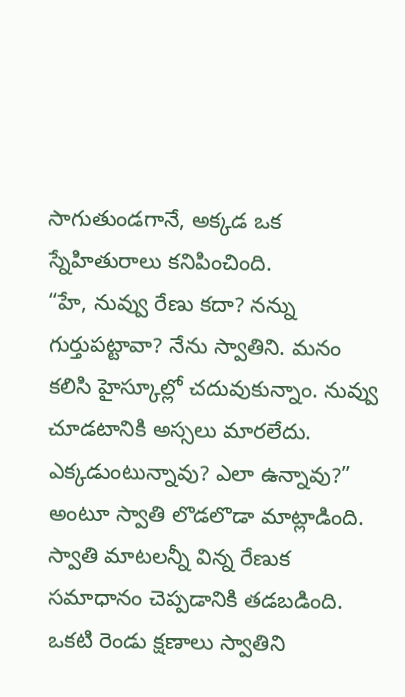సాగుతుండగానే, అక్కడ ఒక స్నేహితురాలు కనిపించింది.
“హే, నువ్వు రేణు కదా? నన్ను గుర్తుపట్టావా? నేను స్వాతిని. మనం కలిసి హైస్కూల్లో చదువుకున్నాం. నువ్వు చూడటానికి అస్సలు మారలేదు. ఎక్కడుంటున్నావు? ఎలా ఉన్నావు?” అంటూ స్వాతి లొడలొడా మాట్లాడింది.
స్వాతి మాటలన్నీ విన్న రేణుక సమాధానం చెప్పడానికి తడబడింది. ఒకటి రెండు క్షణాలు స్వాతిని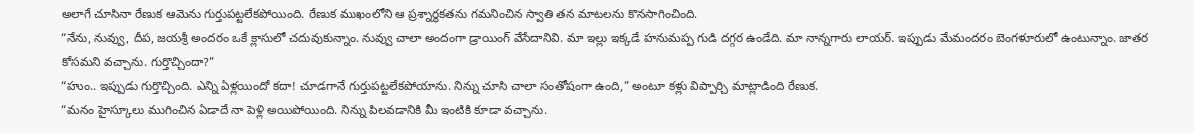అలాగే చూసినా రేణుక ఆమెను గుర్తుపట్టలేకపోయింది. రేణుక ముఖంలోని ఆ ప్రశ్నార్థకతను గమనించిన స్వాతి తన మాటలను కొనసాగించింది.
“నేను, నువ్వు, దీప, జయశ్రీ అందరం ఒకే క్లాసులో చదువుకున్నాం. నువ్వు చాలా అందంగా డ్రాయింగ్ వేసేదానివి. మా ఇల్లు ఇక్కడే హనుమప్ప గుడి దగ్గర ఉండేది. మా నాన్నగారు లాయర్. ఇప్పుడు మేమందరం బెంగళూరులో ఉంటున్నాం. జాతర కోసమని వచ్చాను. గుర్తొచ్చిందా?”
“హుం.. ఇప్పుడు గుర్తొచ్చింది. ఎన్ని ఏళ్లయిందో కదా! చూడగానే గుర్తుపట్టలేకపోయాను. నిన్ను చూసి చాలా సంతోషంగా ఉంది,” అంటూ కళ్లు విప్పార్చి మాట్లాడింది రేణుక.
“మనం హైస్కూలు ముగించిన ఏడాదే నా పెళ్లి అయిపోయింది. నిన్ను పిలవడానికి మీ ఇంటికి కూడా వచ్చాను.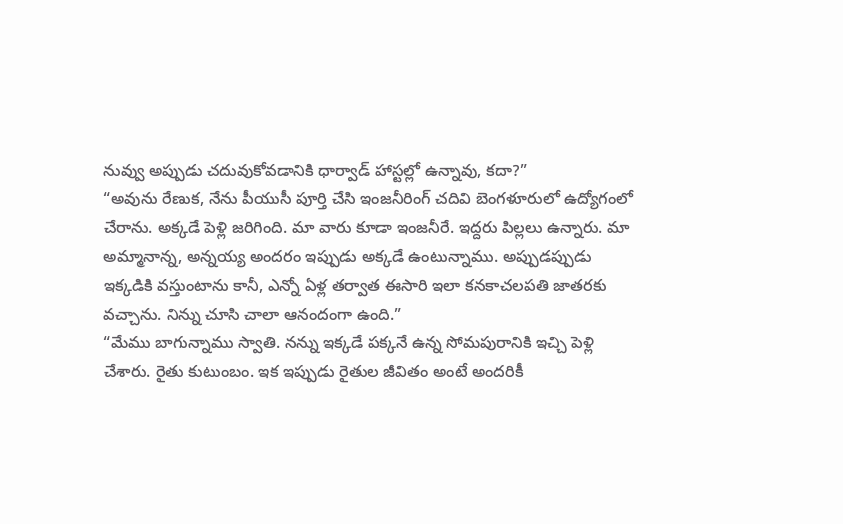నువ్వు అప్పుడు చదువుకోవడానికి ధార్వాడ్ హాస్టల్లో ఉన్నావు, కదా?”
“అవును రేణుక, నేను పీయుసీ పూర్తి చేసి ఇంజనీరింగ్ చదివి బెంగళూరులో ఉద్యోగంలో చేరాను. అక్కడే పెళ్లి జరిగింది. మా వారు కూడా ఇంజనీరే. ఇద్దరు పిల్లలు ఉన్నారు. మా అమ్మానాన్న, అన్నయ్య అందరం ఇప్పుడు అక్కడే ఉంటున్నాము. అప్పుడప్పుడు ఇక్కడికి వస్తుంటాను కానీ, ఎన్నో ఏళ్ల తర్వాత ఈసారి ఇలా కనకాచలపతి జాతరకు వచ్చాను. నిన్ను చూసి చాలా ఆనందంగా ఉంది.”
“మేము బాగున్నాము స్వాతి. నన్ను ఇక్కడే పక్కనే ఉన్న సోమపురానికి ఇచ్చి పెళ్లి చేశారు. రైతు కుటుంబం. ఇక ఇప్పుడు రైతుల జీవితం అంటే అందరికీ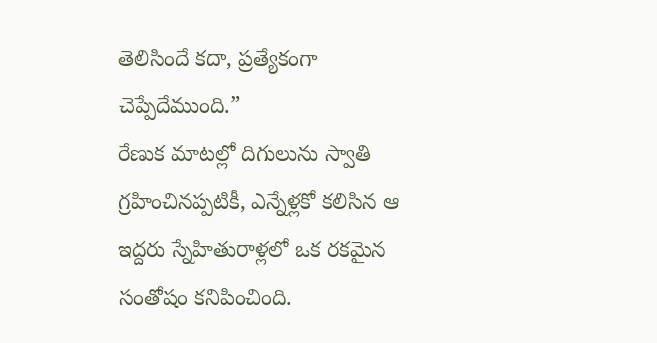తెలిసిందే కదా, ప్రత్యేకంగా చెప్పేదేముంది.”
రేణుక మాటల్లో దిగులును స్వాతి గ్రహించినప్పటికీ, ఎన్నేళ్లకో కలిసిన ఆ ఇద్దరు స్నేహితురాళ్లలో ఒక రకమైన సంతోషం కనిపించింది.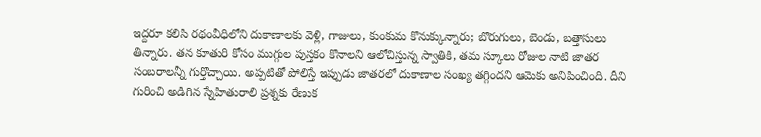ఇద్దరూ కలిసి రథంవీధిలోని దుకాణాలకు వెళ్లి, గాజులు, కుంకుమ కొనుక్కున్నారు; బొరుగులు, బెండు, బత్తాసులు తిన్నారు. తన కూతురి కోసం ముగ్గుల పుస్తకం కొనాలని ఆలోచిస్తున్న స్వాతికి, తమ స్కూలు రోజుల నాటి జాతర సంబరాలన్నీ గుర్తొచ్చాయి. అప్పటితో పోలిస్తే ఇప్పుడు జాతరలో దుకాణాల సంఖ్య తగ్గిందని ఆమెకు అనిపించింది. దీని గురించి అడిగిన స్నేహితురాలి ప్రశ్నకు రేణుక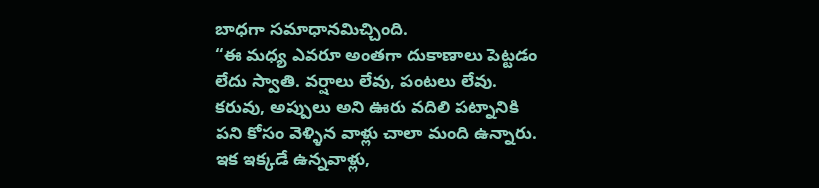బాధగా సమాధానమిచ్చింది.
“ఈ మధ్య ఎవరూ అంతగా దుకాణాలు పెట్టడం లేదు స్వాతి. వర్షాలు లేవు, పంటలు లేవు. కరువు, అప్పులు అని ఊరు వదిలి పట్నానికి పని కోసం వెళ్ళిన వాళ్లు చాలా మంది ఉన్నారు. ఇక ఇక్కడే ఉన్నవాళ్లు,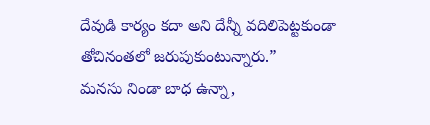దేవుడి కార్యం కదా అని దేన్నీ వదిలిపెట్టకుండా తోచినంతలో జరుపుకుంటున్నారు.”
మనసు నిండా బాధ ఉన్నా,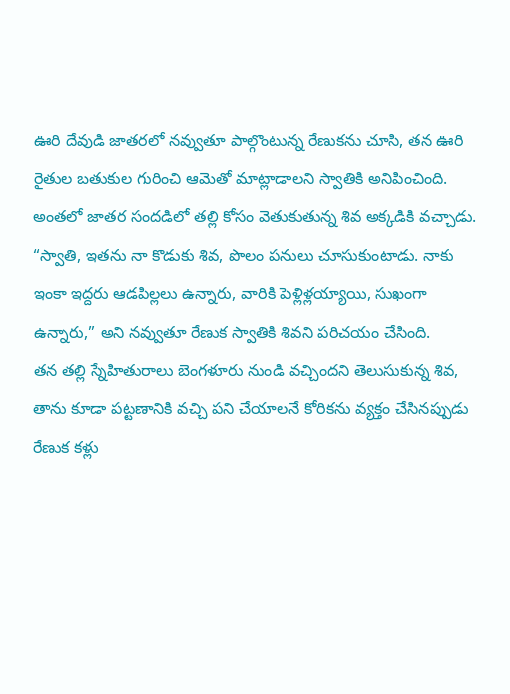ఊరి దేవుడి జాతరలో నవ్వుతూ పాల్గొంటున్న రేణుకను చూసి, తన ఊరి రైతుల బతుకుల గురించి ఆమెతో మాట్లాడాలని స్వాతికి అనిపించింది. అంతలో జాతర సందడిలో తల్లి కోసం వెతుకుతున్న శివ అక్కడికి వచ్చాడు.
“స్వాతి, ఇతను నా కొడుకు శివ, పొలం పనులు చూసుకుంటాడు. నాకు ఇంకా ఇద్దరు ఆడపిల్లలు ఉన్నారు, వారికి పెళ్లిళ్లయ్యాయి, సుఖంగా ఉన్నారు,” అని నవ్వుతూ రేణుక స్వాతికి శివని పరిచయం చేసింది.
తన తల్లి స్నేహితురాలు బెంగళూరు నుండి వచ్చిందని తెలుసుకున్న శివ, తాను కూడా పట్టణానికి వచ్చి పని చేయాలనే కోరికను వ్యక్తం చేసినప్పుడు రేణుక కళ్లు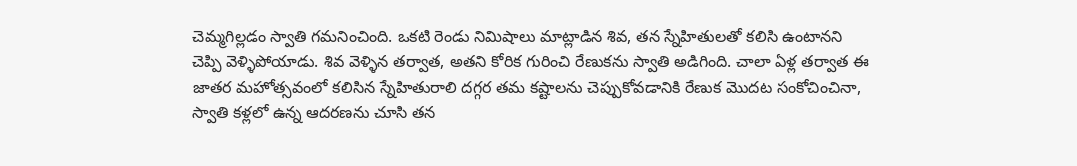చెమ్మగిల్లడం స్వాతి గమనించింది. ఒకటి రెండు నిమిషాలు మాట్లాడిన శివ, తన స్నేహితులతో కలిసి ఉంటానని చెప్పి వెళ్ళిపోయాడు. శివ వెళ్ళిన తర్వాత, అతని కోరిక గురించి రేణుకను స్వాతి అడిగింది. చాలా ఏళ్ల తర్వాత ఈ జాతర మహోత్సవంలో కలిసిన స్నేహితురాలి దగ్గర తమ కష్టాలను చెప్పుకోవడానికి రేణుక మొదట సంకోచించినా, స్వాతి కళ్లలో ఉన్న ఆదరణను చూసి తన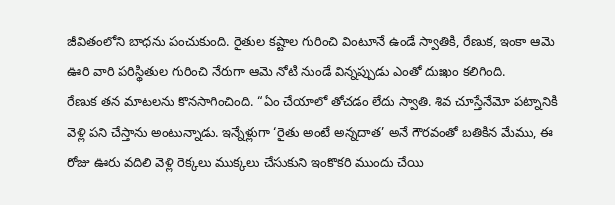జీవితంలోని బాధను పంచుకుంది. రైతుల కష్టాల గురించి వింటూనే ఉండే స్వాతికి, రేణుక, ఇంకా ఆమె ఊరి వారి పరిస్థితుల గురించి నేరుగా ఆమె నోటి నుండే విన్నప్పుడు ఎంతో దుఃఖం కలిగింది.
రేణుక తన మాటలను కొనసాగించింది. “ఏం చేయాలో తోచడం లేదు స్వాతి. శివ చూస్తేనేమో పట్నానికి వెళ్లి పని చేస్తాను అంటున్నాడు. ఇన్నేళ్లుగా ‘రైతు అంటే అన్నదాత’ అనే గౌరవంతో బతికిన మేము, ఈ రోజు ఊరు వదిలి వెళ్లి రెక్కలు ముక్కలు చేసుకుని ఇంకొకరి ముందు చేయి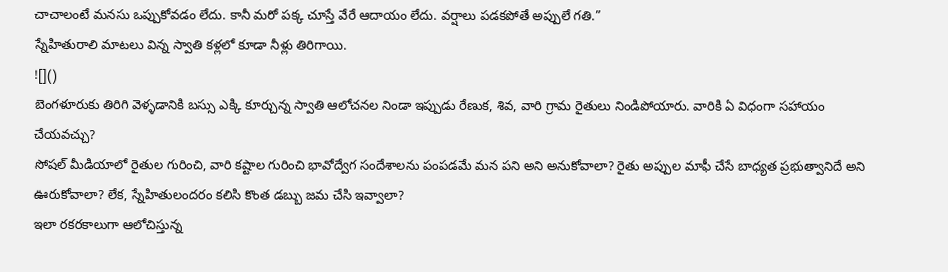చాచాలంటే మనసు ఒప్పుకోవడం లేదు. కానీ మరో పక్క చూస్తే వేరే ఆదాయం లేదు. వర్షాలు పడకపోతే అప్పులే గతి.”
స్నేహితురాలి మాటలు విన్న స్వాతి కళ్లలో కూడా నీళ్లు తిరిగాయి.
![]()
బెంగళూరుకు తిరిగి వెళ్ళడానికి బస్సు ఎక్కి కూర్చున్న స్వాతి ఆలోచనల నిండా ఇప్పుడు రేణుక, శివ, వారి గ్రామ రైతులు నిండిపోయారు. వారికి ఏ విధంగా సహాయం చేయవచ్చు?
సోషల్ మీడియాలో రైతుల గురించి, వారి కష్టాల గురించి భావోద్వేగ సందేశాలను పంపడమే మన పని అని అనుకోవాలా? రైతు అప్పుల మాఫీ చేసే బాధ్యత ప్రభుత్వానిదే అని ఊరుకోవాలా? లేక, స్నేహితులందరం కలిసి కొంత డబ్బు జమ చేసి ఇవ్వాలా?
ఇలా రకరకాలుగా ఆలోచిస్తున్న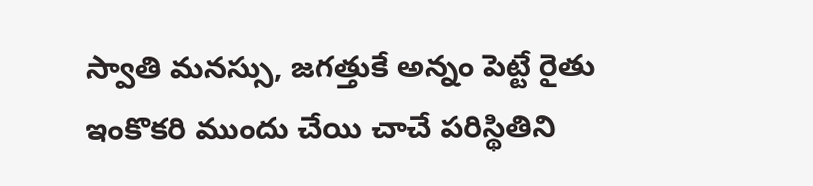స్వాతి మనస్సు, జగత్తుకే అన్నం పెట్టే రైతు ఇంకొకరి ముందు చేయి చాచే పరిస్థితిని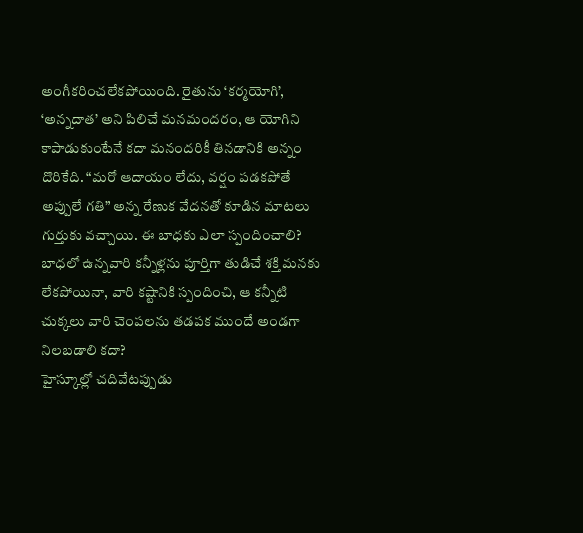అంగీకరించలేకపోయింది. రైతును ‘కర్మయోగి’, ‘అన్నదాత’ అని పిలిచే మనమందరం, ఆ యోగిని కాపాడుకుంటేనే కదా మనందరికీ తినడానికి అన్నం దొరికేది. “మరో ఆదాయం లేదు, వర్షం పడకపోతే అప్పులే గతి” అన్న రేణుక వేదనతో కూడిన మాటలు గుర్తుకు వచ్చాయి. ఈ బాధకు ఎలా స్పందించాలి? బాధలో ఉన్నవారి కన్నీళ్లను పూర్తిగా తుడిచే శక్తి మనకు లేకపోయినా, వారి కష్టానికి స్పందించి, ఆ కన్నీటి చుక్కలు వారి చెంపలను తడపక ముందే అండగా నిలబడాలి కదా?
హైస్కూల్లో చదివేటప్పుడు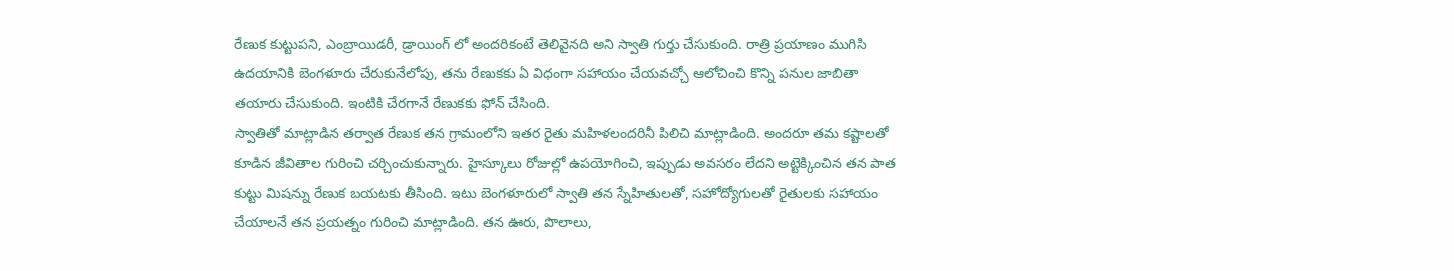రేణుక కుట్టుపని, ఎంబ్రాయిడరీ, డ్రాయింగ్ లో అందరికంటే తెలివైనది అని స్వాతి గుర్తు చేసుకుంది. రాత్రి ప్రయాణం ముగిసి ఉదయానికి బెంగళూరు చేరుకునేలోపు, తను రేణుకకు ఏ విధంగా సహాయం చేయవచ్చో ఆలోచించి కొన్ని పనుల జాబితా తయారు చేసుకుంది. ఇంటికి చేరగానే రేణుకకు ఫోన్ చేసింది.
స్వాతితో మాట్లాడిన తర్వాత రేణుక తన గ్రామంలోని ఇతర రైతు మహిళలందరినీ పిలిచి మాట్లాడింది. అందరూ తమ కష్టాలతో కూడిన జీవితాల గురించి చర్చించుకున్నారు. హైస్కూలు రోజుల్లో ఉపయోగించి, ఇప్పుడు అవసరం లేదని అట్టెక్కించిన తన పాత కుట్టు మిషన్ను రేణుక బయటకు తీసింది. ఇటు బెంగళూరులో స్వాతి తన స్నేహితులతో, సహోద్యోగులతో రైతులకు సహాయం చేయాలనే తన ప్రయత్నం గురించి మాట్లాడింది. తన ఊరు, పొలాలు,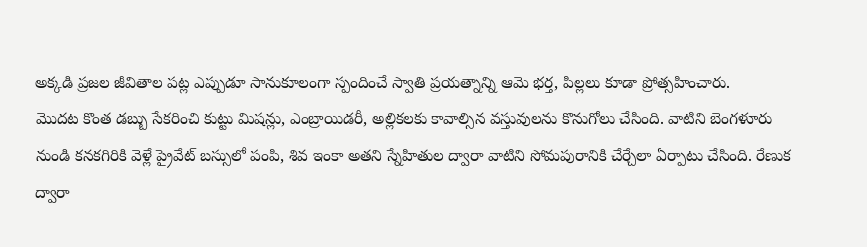అక్కడి ప్రజల జీవితాల పట్ల ఎప్పుడూ సానుకూలంగా స్పందించే స్వాతి ప్రయత్నాన్ని ఆమె భర్త, పిల్లలు కూడా ప్రోత్సహించారు.
మొదట కొంత డబ్బు సేకరించి కుట్టు మిషన్లు, ఎంబ్రాయిడరీ, అల్లికలకు కావాల్సిన వస్తువులను కొనుగోలు చేసింది. వాటిని బెంగళూరు నుండి కనకగిరికి వెళ్లే ప్రైవేట్ బస్సులో పంపి, శివ ఇంకా అతని స్నేహితుల ద్వారా వాటిని సోమపురానికి చేర్చేలా ఏర్పాటు చేసింది. రేణుక ద్వారా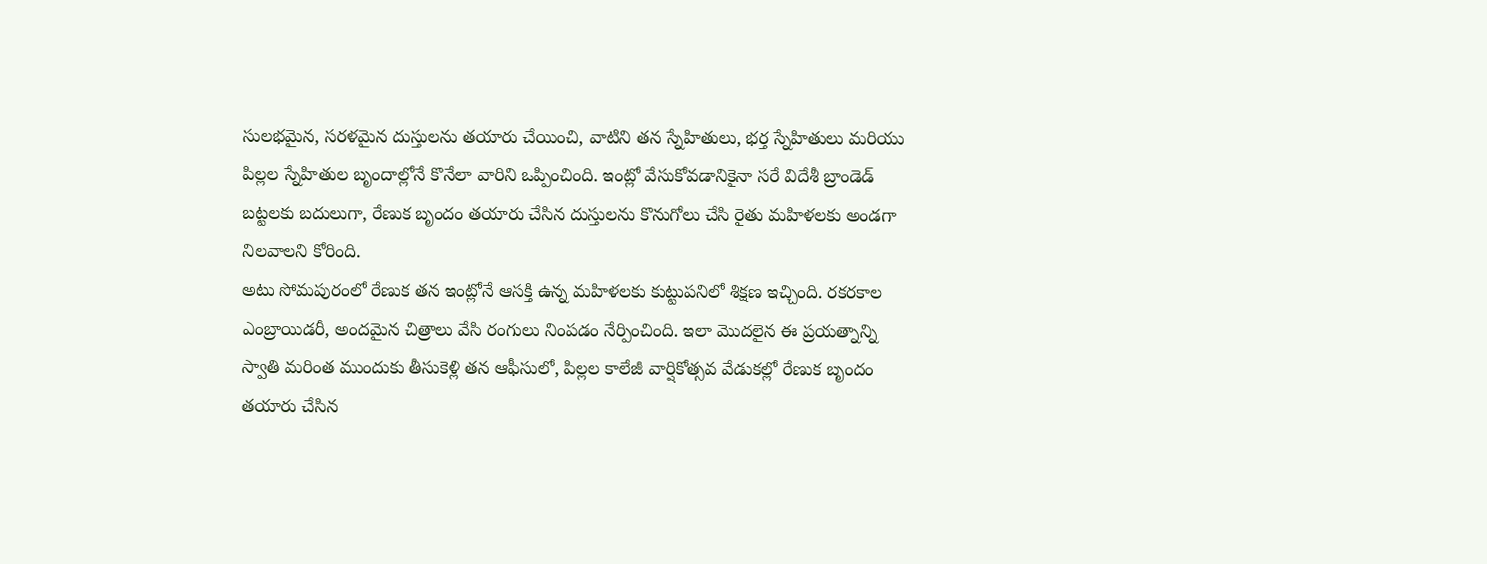సులభమైన, సరళమైన దుస్తులను తయారు చేయించి, వాటిని తన స్నేహితులు, భర్త స్నేహితులు మరియు పిల్లల స్నేహితుల బృందాల్లోనే కొనేలా వారిని ఒప్పించింది. ఇంట్లో వేసుకోవడానికైనా సరే విదేశీ బ్రాండెడ్ బట్టలకు బదులుగా, రేణుక బృందం తయారు చేసిన దుస్తులను కొనుగోలు చేసి రైతు మహిళలకు అండగా నిలవాలని కోరింది.
అటు సోమపురంలో రేణుక తన ఇంట్లోనే ఆసక్తి ఉన్న మహిళలకు కుట్టుపనిలో శిక్షణ ఇచ్చింది. రకరకాల ఎంబ్రాయిడరీ, అందమైన చిత్రాలు వేసి రంగులు నింపడం నేర్పించింది. ఇలా మొదలైన ఈ ప్రయత్నాన్ని స్వాతి మరింత ముందుకు తీసుకెళ్లి తన ఆఫీసులో, పిల్లల కాలేజీ వార్షికోత్సవ వేడుకల్లో రేణుక బృందం తయారు చేసిన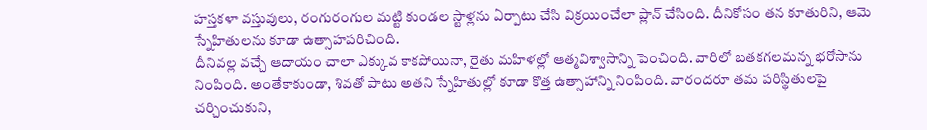హస్తకళా వస్తువులు, రంగురంగుల మట్టి కుండల స్టాళ్లను ఏర్పాటు చేసి విక్రయించేలా ప్లాన్ చేసింది. దీనికోసం తన కూతురిని, ఆమె స్నేహితులను కూడా ఉత్సాహపరిచింది.
దీనివల్ల వచ్చే ఆదాయం చాలా ఎక్కువ కాకపోయినా, రైతు మహిళల్లో ఆత్మవిశ్వాసాన్ని పెంచింది. వారిలో బతకగలమన్న భరోసాను నింపింది. అంతేకాకుండా, శివతో పాటు అతని స్నేహితుల్లో కూడా కొత్త ఉత్సాహాన్ని నింపింది. వారందరూ తమ పరిస్థితులపై చర్చించుకుని,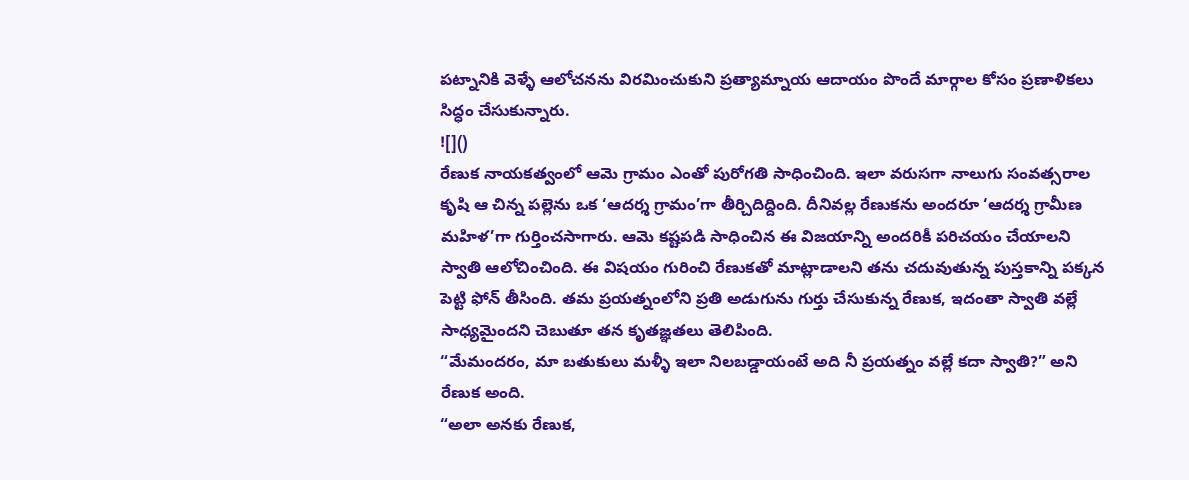పట్నానికి వెళ్ళే ఆలోచనను విరమించుకుని ప్రత్యామ్నాయ ఆదాయం పొందే మార్గాల కోసం ప్రణాళికలు సిద్ధం చేసుకున్నారు.
![]()
రేణుక నాయకత్వంలో ఆమె గ్రామం ఎంతో పురోగతి సాధించింది. ఇలా వరుసగా నాలుగు సంవత్సరాల కృషి ఆ చిన్న పల్లెను ఒక ‘ఆదర్శ గ్రామం’గా తీర్చిదిద్దింది. దీనివల్ల రేణుకను అందరూ ‘ఆదర్శ గ్రామీణ మహిళ’గా గుర్తించసాగారు. ఆమె కష్టపడి సాధించిన ఈ విజయాన్ని అందరికీ పరిచయం చేయాలని స్వాతి ఆలోచించింది. ఈ విషయం గురించి రేణుకతో మాట్లాడాలని తను చదువుతున్న పుస్తకాన్ని పక్కన పెట్టి ఫోన్ తీసింది. తమ ప్రయత్నంలోని ప్రతి అడుగును గుర్తు చేసుకున్న రేణుక, ఇదంతా స్వాతి వల్లే సాధ్యమైందని చెబుతూ తన కృతజ్ఞతలు తెలిపింది.
“మేమందరం, మా బతుకులు మళ్ళీ ఇలా నిలబడ్డాయంటే అది నీ ప్రయత్నం వల్లే కదా స్వాతి?” అని రేణుక అంది.
“అలా అనకు రేణుక,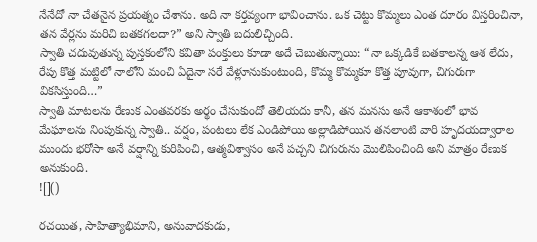నేనేదో నా చేతనైన ప్రయత్నం చేశాను. అది నా కర్తవ్యంగా భావించాను. ఒక చెట్టు కొమ్మలు ఎంత దూరం విస్తరించినా, తన వేర్లను మరిచి బతకగలదా?” అని స్వాతి బదులిచ్చింది.
స్వాతి చదువుతున్న పుస్తకంలోని కవితా పంక్తులు కూడా అదే చెబుతున్నాయి: “నా ఒక్కడికే బతకాలన్న ఆశ లేదు, రేపు కొత్త మట్టిలో నాలోని మంచి ఏదైనా సరే వేళ్లూనుకుంటుంది, కొమ్మ కొమ్మకూ కొత్త పూవుగా, చిగురుగా వికసిస్తుంది…”
స్వాతి మాటలను రేణుక ఎంతవరకు అర్థం చేసుకుందో తెలియదు కానీ, తన మనసు అనే ఆకాశంలో భావ మేఘాలను నింపుకున్న స్వాతి.. వర్షం, పంటలు లేక ఎండిపోయి అల్లాడిపోయిన తనలాంటి వారి హృదయద్వారాల ముందు భరోసా అనే వర్షాన్ని కురిపించి, ఆత్మవిశ్వాసం అనే పచ్చని చిగురును మొలిపించింది అని మాత్రం రేణుక అనుకుంది.
![]()

రచయిత, సాహిత్యాభిమాని, అనువాదకుడు,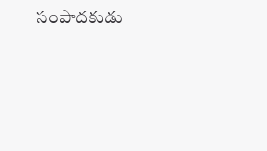సంపాదకుడు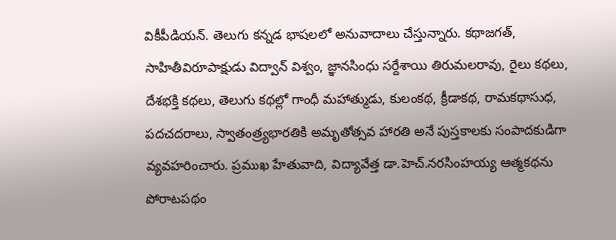వికీపీడియన్. తెలుగు కన్నడ భాషలలో అనువాదాలు చేస్తున్నారు. కథాజగత్, సాహితీవిరూపాక్షుడు విద్వాన్ విశ్వం, జ్ఞానసింధు సర్దేశాయి తిరుమలరావు, రైలు కథలు, దేశభక్తి కథలు, తెలుగు కథల్లో గాంధీ మహాత్ముడు, కులంకథ, క్రీడాకథ, రామకథాసుధ, పదచదరాలు, స్వాతంత్ర్యభారతికి అమృతోత్సవ హారతి అనే పుస్తకాలకు సంపాదకుడిగా వ్యవహరించారు. ప్రముఖ హేతువాది, విద్యావేత్త డా.హెచ్.నరసింహయ్య ఆత్మకథను పోరాటపథం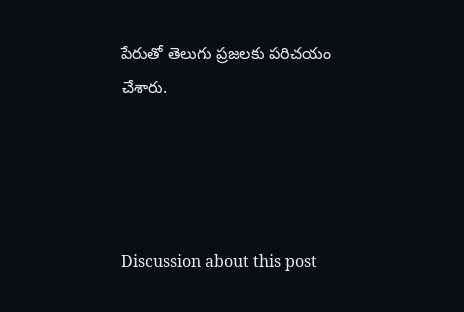పేరుతో తెలుగు ప్రజలకు పరిచయం చేశారు.




Discussion about this post